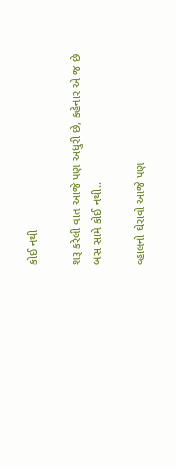કોઈ નથી

શરૂ કરેલી વાત આજે પણ અધુરી છે, કહેનાર એ જ છે બસ સામે કોઈ નથી..

વ્હાલનો ઘેરાવો આજે પણ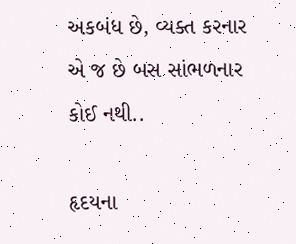અકબંધ છે, વ્યક્ત કરનાર એ જ છે બસ સાંભળનાર કોઈ નથી..

હૃદયના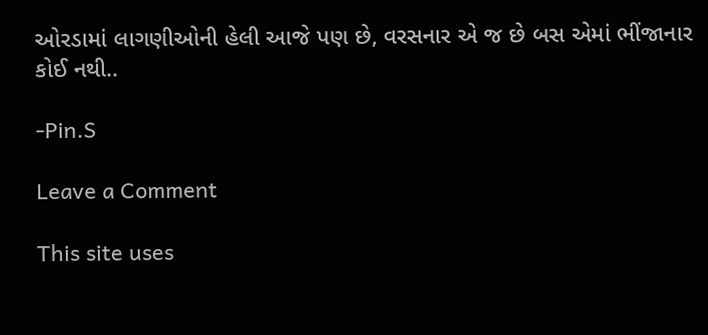ઓરડામાં લાગણીઓની હેલી આજે પણ છે, વરસનાર એ જ છે બસ એમાં ભીંજાનાર કોઈ નથી..

-Pin.S

Leave a Comment

This site uses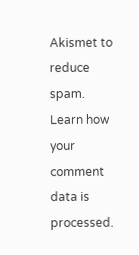Akismet to reduce spam. Learn how your comment data is processed.